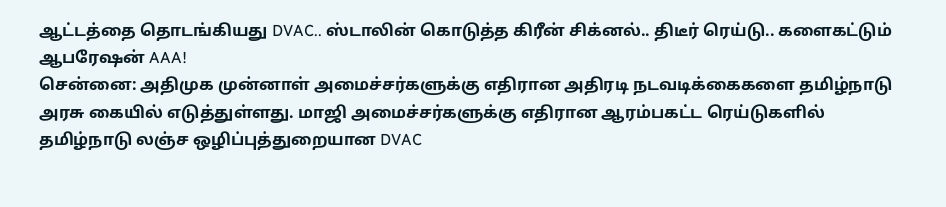ஆட்டத்தை தொடங்கியது DVAC.. ஸ்டாலின் கொடுத்த கிரீன் சிக்னல்.. திடீர் ரெய்டு.. களைகட்டும் ஆபரேஷன் AAA!
சென்னை: அதிமுக முன்னாள் அமைச்சர்களுக்கு எதிரான அதிரடி நடவடிக்கைகளை தமிழ்நாடு அரசு கையில் எடுத்துள்ளது. மாஜி அமைச்சர்களுக்கு எதிரான ஆரம்பகட்ட ரெய்டுகளில் தமிழ்நாடு லஞ்ச ஒழிப்புத்துறையான DVAC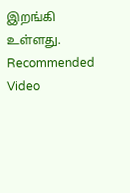இறங்கி உள்ளது.
Recommended Video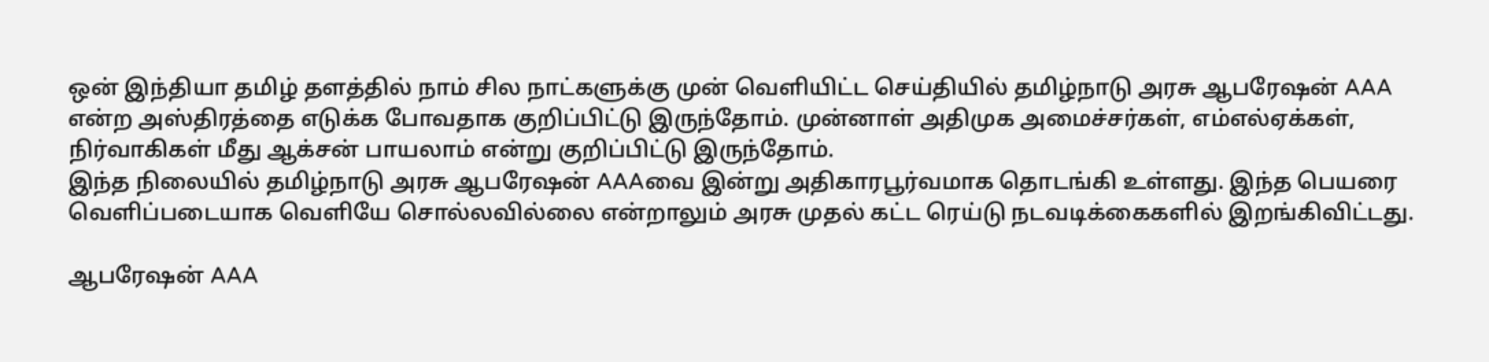ஒன் இந்தியா தமிழ் தளத்தில் நாம் சில நாட்களுக்கு முன் வெளியிட்ட செய்தியில் தமிழ்நாடு அரசு ஆபரேஷன் AAA என்ற அஸ்திரத்தை எடுக்க போவதாக குறிப்பிட்டு இருந்தோம். முன்னாள் அதிமுக அமைச்சர்கள், எம்எல்ஏக்கள், நிர்வாகிகள் மீது ஆக்சன் பாயலாம் என்று குறிப்பிட்டு இருந்தோம்.
இந்த நிலையில் தமிழ்நாடு அரசு ஆபரேஷன் AAAவை இன்று அதிகாரபூர்வமாக தொடங்கி உள்ளது. இந்த பெயரை வெளிப்படையாக வெளியே சொல்லவில்லை என்றாலும் அரசு முதல் கட்ட ரெய்டு நடவடிக்கைகளில் இறங்கிவிட்டது.

ஆபரேஷன் AAA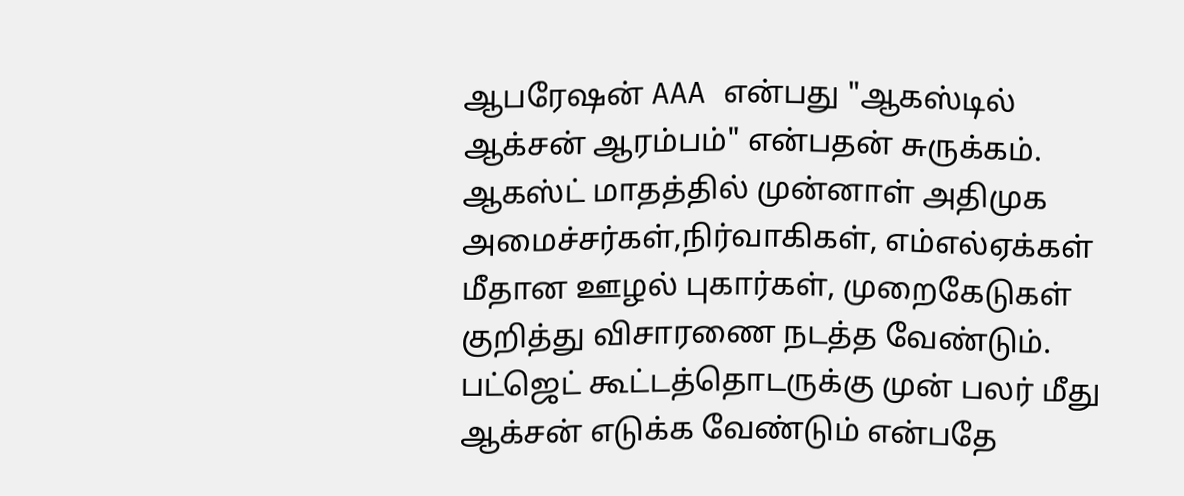ஆபரேஷன் AAA என்பது "ஆகஸ்டில் ஆக்சன் ஆரம்பம்" என்பதன் சுருக்கம். ஆகஸ்ட் மாதத்தில் முன்னாள் அதிமுக அமைச்சர்கள்,நிர்வாகிகள், எம்எல்ஏக்கள் மீதான ஊழல் புகார்கள், முறைகேடுகள் குறித்து விசாரணை நடத்த வேண்டும். பட்ஜெட் கூட்டத்தொடருக்கு முன் பலர் மீது ஆக்சன் எடுக்க வேண்டும் என்பதே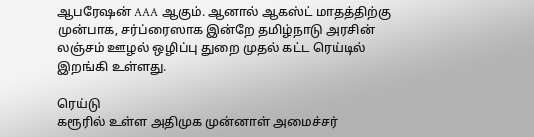ஆபரேஷன் AAA ஆகும். ஆனால் ஆகஸ்ட் மாதத்திற்கு முன்பாக, சர்ப்ரைஸாக இன்றே தமிழ்நாடு அரசின் லஞ்சம் ஊழல் ஒழிப்பு துறை முதல் கட்ட ரெய்டில் இறங்கி உள்ளது.

ரெய்டு
கரூரில் உள்ள அதிமுக முன்னாள் அமைச்சர்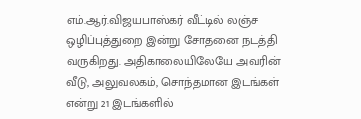எம்.ஆர்.விஜயபாஸ்கர் வீட்டில் லஞ்ச ஒழிப்புத்துறை இன்று சோதனை நடத்தி வருகிறது. அதிகாலையிலேயே அவரின் வீடு, அலுவலகம், சொந்தமான இடங்கள் என்று 21 இடங்களில்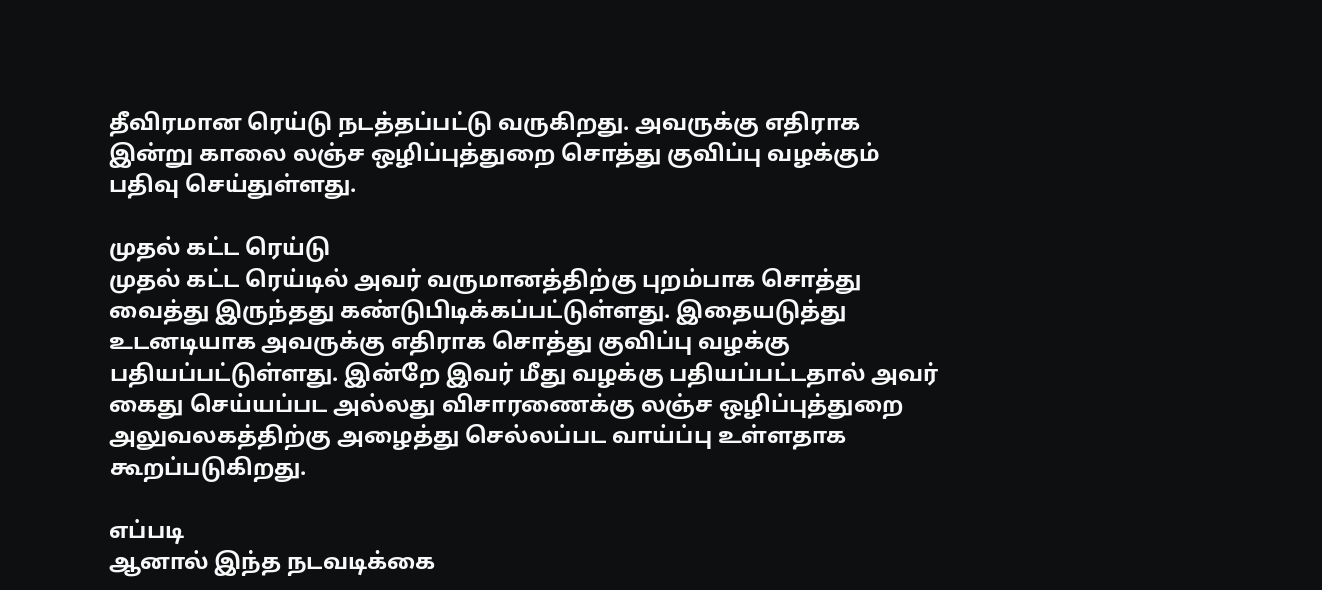தீவிரமான ரெய்டு நடத்தப்பட்டு வருகிறது. அவருக்கு எதிராக இன்று காலை லஞ்ச ஒழிப்புத்துறை சொத்து குவிப்பு வழக்கும் பதிவு செய்துள்ளது.

முதல் கட்ட ரெய்டு
முதல் கட்ட ரெய்டில் அவர் வருமானத்திற்கு புறம்பாக சொத்து வைத்து இருந்தது கண்டுபிடிக்கப்பட்டுள்ளது. இதையடுத்து உடனடியாக அவருக்கு எதிராக சொத்து குவிப்பு வழக்கு பதியப்பட்டுள்ளது. இன்றே இவர் மீது வழக்கு பதியப்பட்டதால் அவர் கைது செய்யப்பட அல்லது விசாரணைக்கு லஞ்ச ஒழிப்புத்துறை அலுவலகத்திற்கு அழைத்து செல்லப்பட வாய்ப்பு உள்ளதாக கூறப்படுகிறது.

எப்படி
ஆனால் இந்த நடவடிக்கை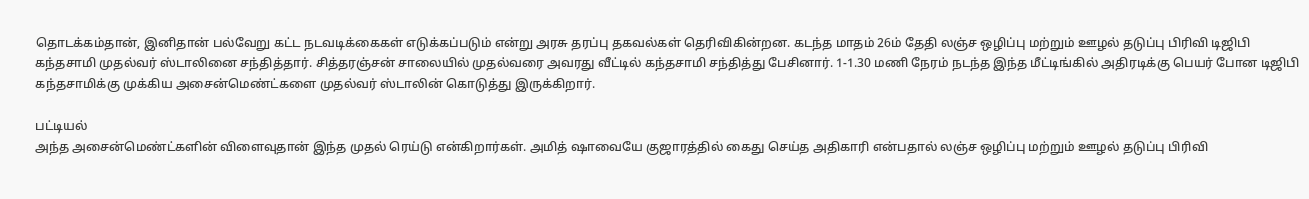தொடக்கம்தான், இனிதான் பல்வேறு கட்ட நடவடிக்கைகள் எடுக்கப்படும் என்று அரசு தரப்பு தகவல்கள் தெரிவிகின்றன. கடந்த மாதம் 26ம் தேதி லஞ்ச ஒழிப்பு மற்றும் ஊழல் தடுப்பு பிரிவி டிஜிபி கந்தசாமி முதல்வர் ஸ்டாலினை சந்தித்தார். சித்தரஞ்சன் சாலையில் முதல்வரை அவரது வீட்டில் கந்தசாமி சந்தித்து பேசினார். 1-1.30 மணி நேரம் நடந்த இந்த மீட்டிங்கில் அதிரடிக்கு பெயர் போன டிஜிபி கந்தசாமிக்கு முக்கிய அசைன்மெண்ட்களை முதல்வர் ஸ்டாலின் கொடுத்து இருக்கிறார்.

பட்டியல்
அந்த அசைன்மெண்ட்களின் விளைவுதான் இந்த முதல் ரெய்டு என்கிறார்கள். அமித் ஷாவையே குஜாரத்தில் கைது செய்த அதிகாரி என்பதால் லஞ்ச ஒழிப்பு மற்றும் ஊழல் தடுப்பு பிரிவி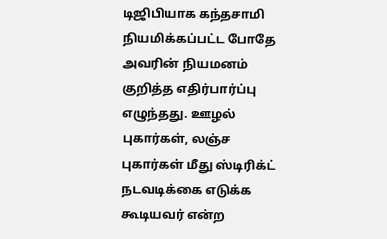டிஜிபியாக கந்தசாமி நியமிக்கப்பட்ட போதே அவரின் நியமனம் குறித்த எதிர்பார்ப்பு எழுந்தது. ஊழல் புகார்கள், லஞ்ச புகார்கள் மீது ஸ்டிரிக்ட் நடவடிக்கை எடுக்க கூடியவர் என்ற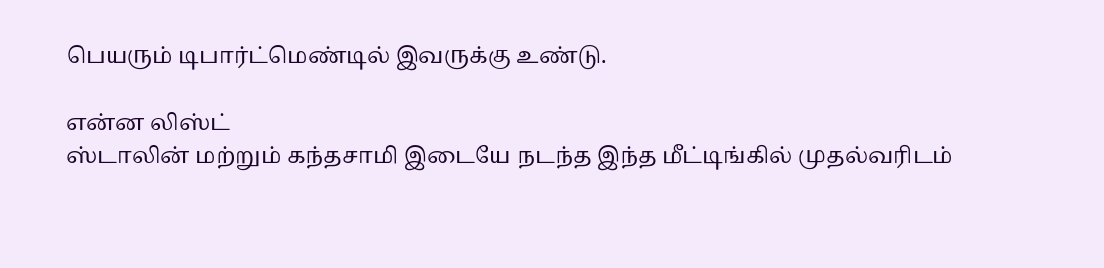பெயரும் டிபார்ட்மெண்டில் இவருக்கு உண்டு.

என்ன லிஸ்ட்
ஸ்டாலின் மற்றும் கந்தசாமி இடையே நடந்த இந்த மீட்டிங்கில் முதல்வரிடம்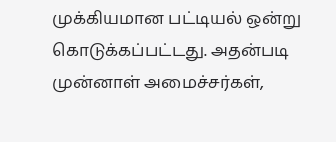முக்கியமான பட்டியல் ஒன்று கொடுக்கப்பட்டது. அதன்படி முன்னாள் அமைச்சர்கள்,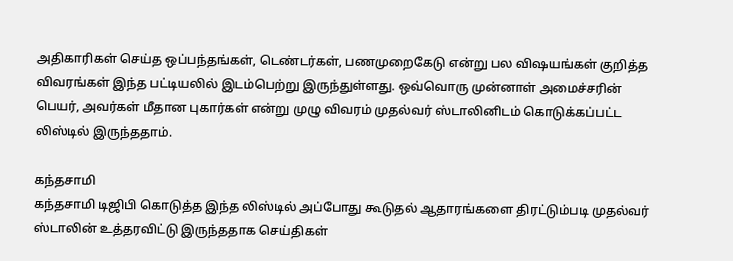அதிகாரிகள் செய்த ஒப்பந்தங்கள், டெண்டர்கள், பணமுறைகேடு என்று பல விஷயங்கள் குறித்த விவரங்கள் இந்த பட்டியலில் இடம்பெற்று இருந்துள்ளது. ஒவ்வொரு முன்னாள் அமைச்சரின் பெயர், அவர்கள் மீதான புகார்கள் என்று முழு விவரம் முதல்வர் ஸ்டாலினிடம் கொடுக்கப்பட்ட லிஸ்டில் இருந்ததாம்.

கந்தசாமி
கந்தசாமி டிஜிபி கொடுத்த இந்த லிஸ்டில் அப்போது கூடுதல் ஆதாரங்களை திரட்டும்படி முதல்வர் ஸ்டாலின் உத்தரவிட்டு இருந்ததாக செய்திகள்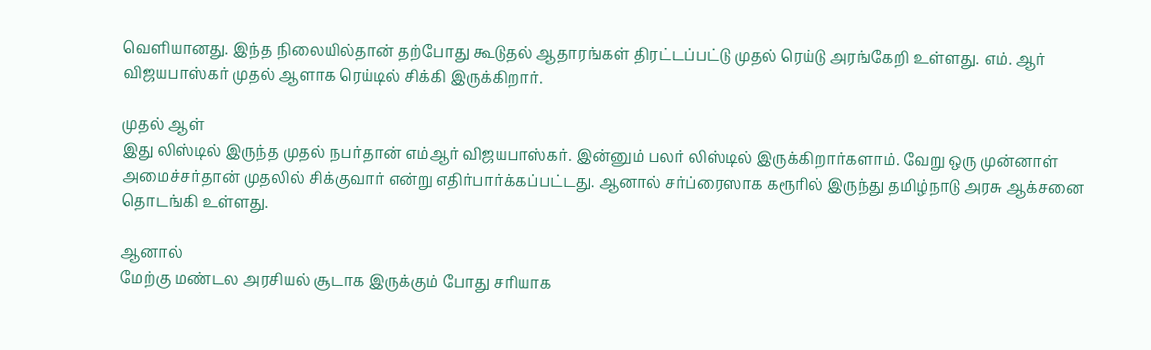வெளியானது. இந்த நிலையில்தான் தற்போது கூடுதல் ஆதாரங்கள் திரட்டப்பட்டு முதல் ரெய்டு அரங்கேறி உள்ளது. எம். ஆர் விஜயபாஸ்கர் முதல் ஆளாக ரெய்டில் சிக்கி இருக்கிறார்.

முதல் ஆள்
இது லிஸ்டில் இருந்த முதல் நபர்தான் எம்ஆர் விஜயபாஸ்கர். இன்னும் பலர் லிஸ்டில் இருக்கிறார்களாம். வேறு ஒரு முன்னாள் அமைச்சர்தான் முதலில் சிக்குவார் என்று எதிர்பார்க்கப்பட்டது. ஆனால் சர்ப்ரைஸாக கரூரில் இருந்து தமிழ்நாடு அரசு ஆக்சனை தொடங்கி உள்ளது.

ஆனால்
மேற்கு மண்டல அரசியல் சூடாக இருக்கும் போது சரியாக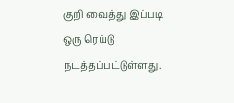குறி வைத்து இப்படி ஒரு ரெய்டு நடத்தப்பட்டுள்ளது.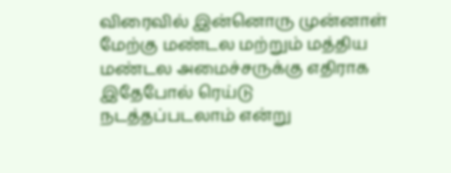விரைவில் இன்னொரு முன்னாள் மேற்கு மண்டல மற்றும் மத்திய மண்டல அமைச்சருக்கு எதிராக இதேபோல் ரெய்டு நடத்தப்படலாம் என்று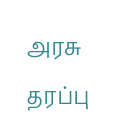அரசு தரப்பு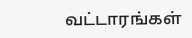வட்டாரங்கள்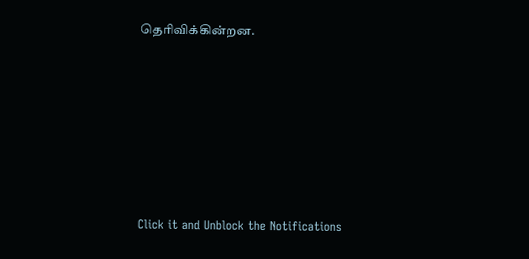தெரிவிக்கின்றன.












Click it and Unblock the Notifications